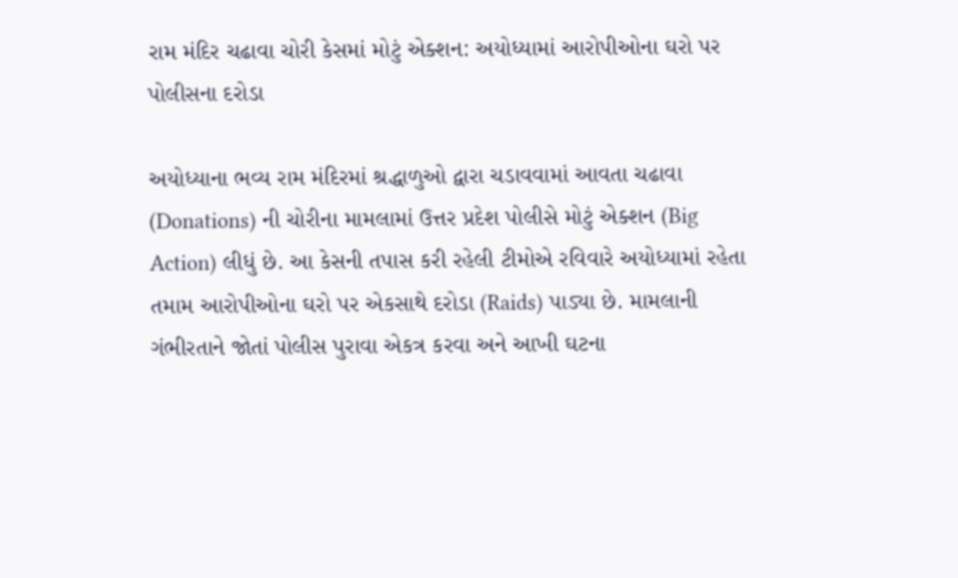રામ મંદિર ચઢાવા ચોરી કેસમાં મોટું એક્શન: અયોધ્યામાં આરોપીઓના ઘરો પર પોલીસના દરોડા

અયોધ્યાના ભવ્ય રામ મંદિરમાં શ્રદ્ધાળુઓ દ્વારા ચડાવવામાં આવતા ચઢાવા (Donations) ની ચોરીના મામલામાં ઉત્તર પ્રદેશ પોલીસે મોટું એક્શન (Big Action) લીધું છે. આ કેસની તપાસ કરી રહેલી ટીમોએ રવિવારે અયોધ્યામાં રહેતા તમામ આરોપીઓના ઘરો પર એકસાથે દરોડા (Raids) પાડ્યા છે. મામલાની ગંભીરતાને જોતાં પોલીસ પુરાવા એકત્ર કરવા અને આખી ઘટના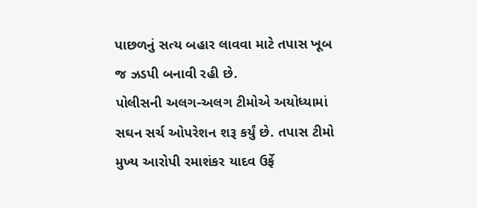પાછળનું સત્ય બહાર લાવવા માટે તપાસ ખૂબ જ ઝડપી બનાવી રહી છે.
પોલીસની અલગ-અલગ ટીમોએ અયોધ્યામાં સઘન સર્ચ ઓપરેશન શરૂ કર્યું છે. તપાસ ટીમો મુખ્ય આરોપી રમાશંકર યાદવ ઉર્ફે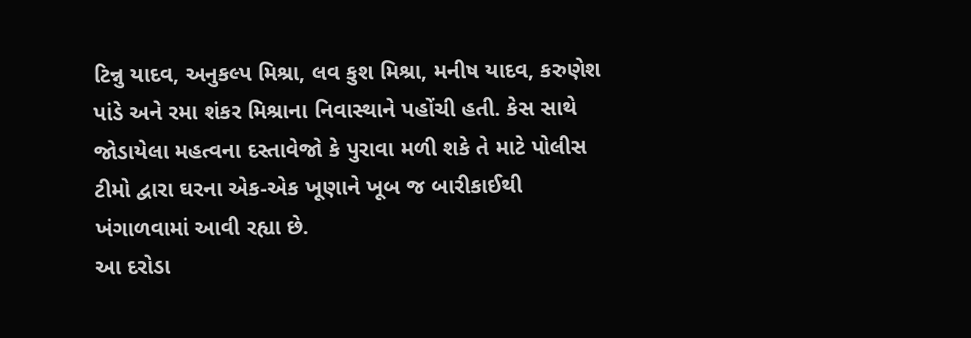ટિન્નુ યાદવ, અનુકલ્પ મિશ્રા, લવ કુશ મિશ્રા, મનીષ યાદવ, કરુણેશ પાંડે અને રમા શંકર મિશ્રાના નિવાસ્થાને પહોંચી હતી. કેસ સાથે જોડાયેલા મહત્વના દસ્તાવેજો કે પુરાવા મળી શકે તે માટે પોલીસ ટીમો દ્વારા ઘરના એક-એક ખૂણાને ખૂબ જ બારીકાઈથી ખંગાળવામાં આવી રહ્યા છે.
આ દરોડા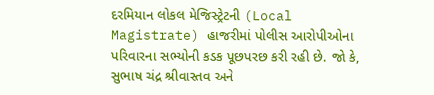દરમિયાન લોકલ મેજિસ્ટ્રેટની (Local Magistrate) હાજરીમાં પોલીસ આરોપીઓના પરિવારના સભ્યોની કડક પૂછપરછ કરી રહી છે. જો કે, સુભાષ ચંદ્ર શ્રીવાસ્તવ અને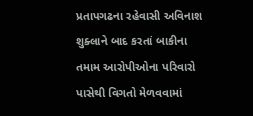પ્રતાપગઢના રહેવાસી અવિનાશ શુક્લાને બાદ કરતાં બાકીના તમામ આરોપીઓના પરિવારો પાસેથી વિગતો મેળવવામાં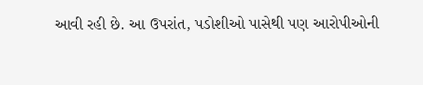આવી રહી છે. આ ઉપરાંત, પડોશીઓ પાસેથી પણ આરોપીઓની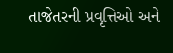તાજેતરની પ્રવૃત્તિઓ અને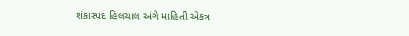શંકાસ્પદ હિલચાલ અંગે માહિતી એકત્ર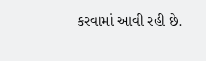કરવામાં આવી રહી છે.